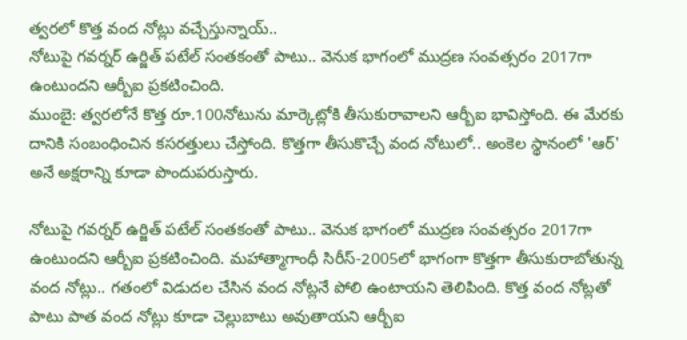త్వరలో కొత్త వంద నోట్లు వచ్చేస్తున్నాయ్..
నోటుపై గవర్నర్ ఉర్జిత్ పటేల్ సంతకంతో పాటు.. వెనుక భాగంలో ముద్రణ సంవత్సరం 2017గా ఉంటుందని ఆర్బీఐ ప్రకటించింది.
ముంబై: త్వరలోనే కొత్త రూ.100నోటును మార్కెట్లోకి తీసుకురావాలని ఆర్బీఐ భావిస్తోంది. ఈ మేరకు దానికి సంబంధించిన కసరత్తులు చేస్తోంది. కొత్తగా తీసుకొచ్చే వంద నోటులో.. అంకెల స్థానంలో 'ఆర్' అనే అక్షరాన్ని కూడా పొందుపరుస్తారు.

నోటుపై గవర్నర్ ఉర్జిత్ పటేల్ సంతకంతో పాటు.. వెనుక భాగంలో ముద్రణ సంవత్సరం 2017గా ఉంటుందని ఆర్బీఐ ప్రకటించింది. మహాత్మాగాంధీ సిరీస్-2005లో భాగంగా కొత్తగా తీసుకురాబోతున్న వంద నోట్లు.. గతంలో విడుదల చేసిన వంద నోట్లనే పోలి ఉంటాయని తెలిపింది. కొత్త వంద నోట్లతో పాటు పాత వంద నోట్లు కూడా చెల్లుబాటు అవుతాయని ఆర్బీఐ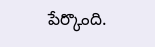పేర్కొంది.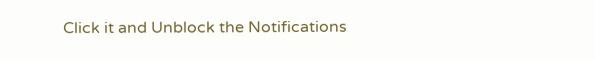Click it and Unblock the Notifications